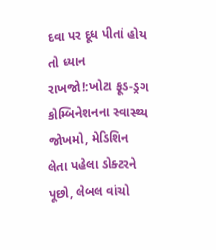દવા પર દૂધ પીતાં હોય તો ધ્યાન રાખજો!:ખોટા ફૂડ-ડ્રગ કોમ્બિનેશનના સ્વાસ્થ્ય જોખમો, મેડિશિન લેતા પહેલા ડોક્ટરને પૂછો, લેબલ વાંચો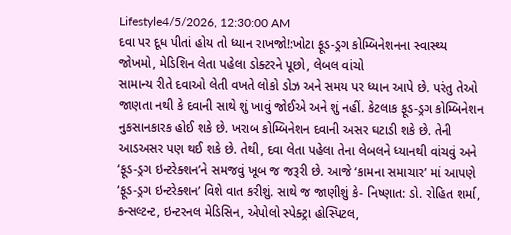Lifestyle4/5/2026, 12:30:00 AM
દવા પર દૂધ પીતાં હોય તો ધ્યાન રાખજો!:ખોટા ફૂડ-ડ્રગ કોમ્બિનેશનના સ્વાસ્થ્ય જોખમો, મેડિશિન લેતા પહેલા ડોક્ટરને પૂછો, લેબલ વાંચો
સામાન્ય રીતે દવાઓ લેતી વખતે લોકો ડોઝ અને સમય પર ધ્યાન આપે છે. પરંતુ તેઓ જાણતા નથી કે દવાની સાથે શું ખાવું જોઈએ અને શું નહીં. કેટલાક ફૂડ-ડ્રગ કોમ્બિનેશન નુકસાનકારક હોઈ શકે છે. ખરાબ કોમ્બિનેશન દવાની અસર ઘટાડી શકે છે. તેની આડઅસર પણ થઈ શકે છે. તેથી, દવા લેતા પહેલા તેના લેબલને ધ્યાનથી વાંચવું અને ‘ફૂડ-ડ્રગ ઇન્ટરેક્શન’ને સમજવું ખૂબ જ જરૂરી છે. આજે ‘કામના સમાચાર’ માં આપણે ‘ફૂડ-ડ્રગ ઇન્ટરેક્શન’ વિશે વાત કરીશું. સાથે જ જાણીશું કે- નિષ્ણાત: ડો. રોહિત શર્મા, કન્સલ્ટન્ટ, ઇન્ટરનલ મેડિસિન, એપોલો સ્પેક્ટ્રા હોસ્પિટલ,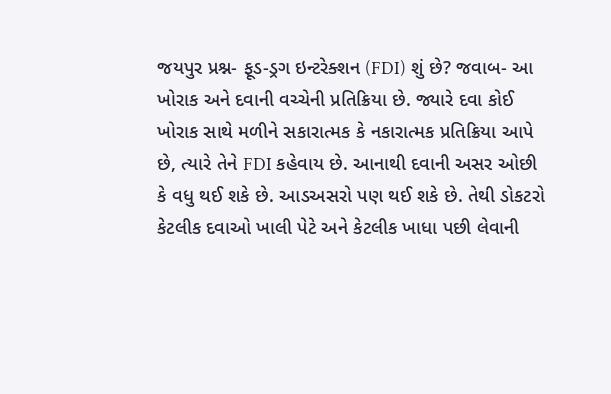જયપુર પ્રશ્ન- ફૂડ-ડ્રગ ઇન્ટરેક્શન (FDI) શું છે? જવાબ- આ ખોરાક અને દવાની વચ્ચેની પ્રતિક્રિયા છે. જ્યારે દવા કોઈ ખોરાક સાથે મળીને સકારાત્મક કે નકારાત્મક પ્રતિક્રિયા આપે છે, ત્યારે તેને FDI કહેવાય છે. આનાથી દવાની અસર ઓછી કે વધુ થઈ શકે છે. આડઅસરો પણ થઈ શકે છે. તેથી ડોકટરો કેટલીક દવાઓ ખાલી પેટે અને કેટલીક ખાધા પછી લેવાની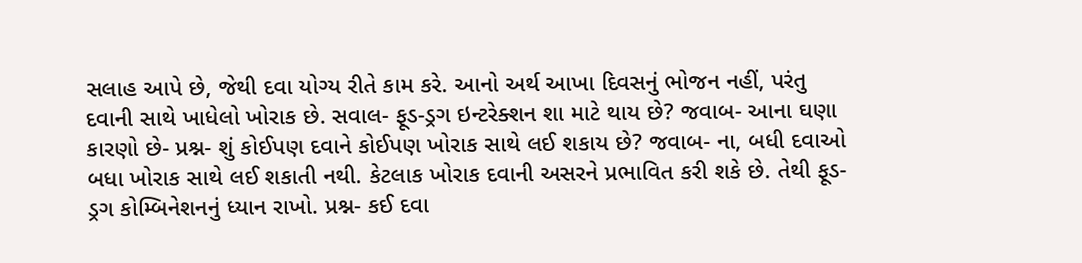સલાહ આપે છે, જેથી દવા યોગ્ય રીતે કામ કરે. આનો અર્થ આખા દિવસનું ભોજન નહીં, પરંતુ દવાની સાથે ખાધેલો ખોરાક છે. સવાલ- ફૂડ-ડ્રગ ઇન્ટરેક્શન શા માટે થાય છે? જવાબ- આના ઘણા કારણો છે- પ્રશ્ન- શું કોઈપણ દવાને કોઈપણ ખોરાક સાથે લઈ શકાય છે? જવાબ- ના, બધી દવાઓ બધા ખોરાક સાથે લઈ શકાતી નથી. કેટલાક ખોરાક દવાની અસરને પ્રભાવિત કરી શકે છે. તેથી ફૂડ-ડ્રગ કોમ્બિનેશનનું ધ્યાન રાખો. પ્રશ્ન- કઈ દવા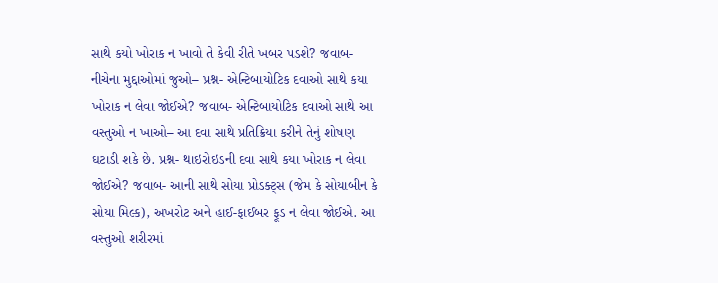સાથે કયો ખોરાક ન ખાવો તે કેવી રીતે ખબર પડશે? જવાબ- નીચેના મુદ્દાઓમાં જુઓ– પ્રશ્ન- એન્ટિબાયોટિક દવાઓ સાથે કયા ખોરાક ન લેવા જોઈએ? જવાબ- એન્ટિબાયોટિક દવાઓ સાથે આ વસ્તુઓ ન ખાઓ– આ દવા સાથે પ્રતિક્રિયા કરીને તેનું શોષણ ઘટાડી શકે છે. પ્રશ્ન- થાઇરોઇડની દવા સાથે કયા ખોરાક ન લેવા જોઈએ? જવાબ- આની સાથે સોયા પ્રોડક્ટ્સ (જેમ કે સોયાબીન કે સોયા મિલ્ક), અખરોટ અને હાઈ-ફાઈબર ફૂડ ન લેવા જોઈએ. આ વસ્તુઓ શરીરમાં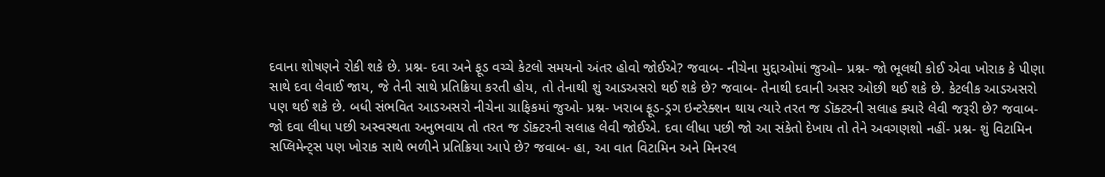દવાના શોષણને રોકી શકે છે. પ્રશ્ન- દવા અને ફૂડ વચ્ચે કેટલો સમયનો અંતર હોવો જોઈએ? જવાબ- નીચેના મુદ્દાઓમાં જુઓ– પ્રશ્ન- જો ભૂલથી કોઈ એવા ખોરાક કે પીણા સાથે દવા લેવાઈ જાય, જે તેની સાથે પ્રતિક્રિયા કરતી હોય, તો તેનાથી શું આડઅસરો થઈ શકે છે? જવાબ- તેનાથી દવાની અસર ઓછી થઈ શકે છે. કેટલીક આડઅસરો પણ થઈ શકે છે. બધી સંભવિત આડઅસરો નીચેના ગ્રાફિકમાં જુઓ- પ્રશ્ન- ખરાબ ફૂડ-ડ્રગ ઇન્ટરેક્શન થાય ત્યારે તરત જ ડૉક્ટરની સલાહ ક્યારે લેવી જરૂરી છે? જવાબ- જો દવા લીધા પછી અસ્વસ્થતા અનુભવાય તો તરત જ ડૉક્ટરની સલાહ લેવી જોઈએ. દવા લીધા પછી જો આ સંકેતો દેખાય તો તેને અવગણશો નહીં- પ્રશ્ન- શું વિટામિન સપ્લિમેન્ટ્સ પણ ખોરાક સાથે ભળીને પ્રતિક્રિયા આપે છે? જવાબ- હા, આ વાત વિટામિન અને મિનરલ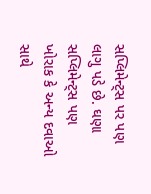સપ્લિમેન્ટ્સ પર પણ લાગુ પડે છે. ઘણા સપ્લિમેન્ટ્સ પણ ખોરાક કે અન્ય દવાઓ સાથે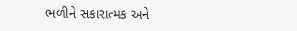ભળીને સકારાત્મક અને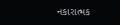નકારાત્મક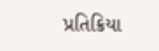પ્રતિક્રિયા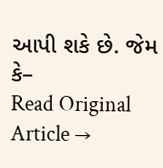આપી શકે છે. જેમ કે–
Read Original Article →